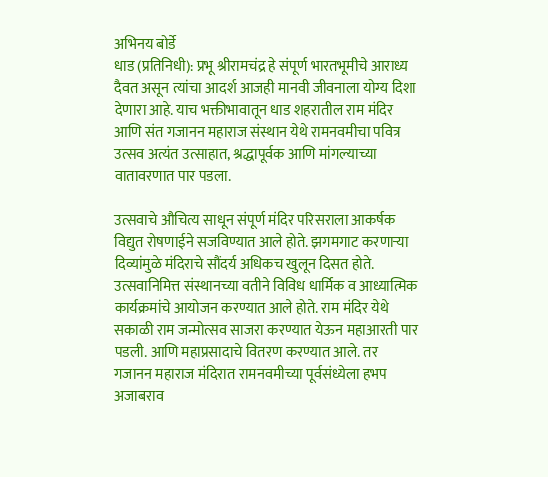अभिनय बोर्डे
धाड (प्रतिनिधी): प्रभू श्रीरामचंद्र हे संपूर्ण भारतभूमीचे आराध्य दैवत असून त्यांचा आदर्श आजही मानवी जीवनाला योग्य दिशा देणारा आहे. याच भक्तीभावातून धाड शहरातील राम मंदिर आणि संत गजानन महाराज संस्थान येथे रामनवमीचा पवित्र उत्सव अत्यंत उत्साहात, श्रद्धापूर्वक आणि मांगल्याच्या वातावरणात पार पडला.

उत्सवाचे औचित्य साधून संपूर्ण मंदिर परिसराला आकर्षक विद्युत रोषणाईने सजविण्यात आले होते. झगमगाट करणाऱ्या दिव्यांमुळे मंदिराचे सौंदर्य अधिकच खुलून दिसत होते. उत्सवानिमित्त संस्थानच्या वतीने विविध धार्मिक व आध्यात्मिक कार्यक्रमांचे आयोजन करण्यात आले होते. राम मंदिर येथे सकाळी राम जन्मोत्सव साजरा करण्यात येऊन महाआरती पार पडली. आणि महाप्रसादाचे वितरण करण्यात आले. तर गजानन महाराज मंदिरात रामनवमीच्या पूर्वसंध्येला हभप अजाबराव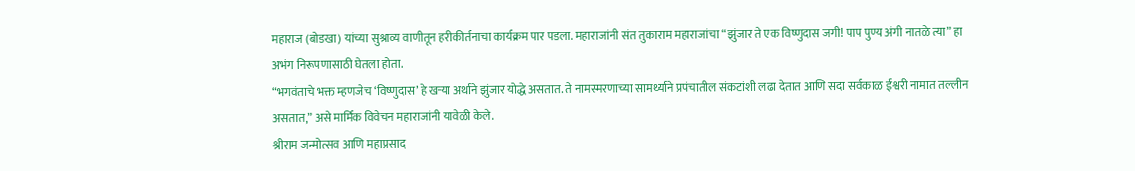महाराज (बोडखा) यांच्या सुश्राव्य वाणीतून हरीकीर्तनाचा कार्यक्रम पार पडला. महाराजांनी संत तुकाराम महाराजांचा “झुंजार ते एक विष्णुदास जगी! पाप पुण्य अंगी नातळे त्या” हा अभंग निरूपणासाठी घेतला होता.
“भगवंताचे भक्त म्हणजेच ‘विष्णुदास’ हे खऱ्या अर्थाने झुंजार योद्धे असतात. ते नामस्मरणाच्या सामर्थ्याने प्रपंचातील संकटांशी लढा देतात आणि सदा सर्वकाळ ईश्वरी नामात तल्लीन असतात,” असे मार्मिक विवेचन महाराजांनी यावेळी केले.
श्रीराम जन्मोत्सव आणि महाप्रसाद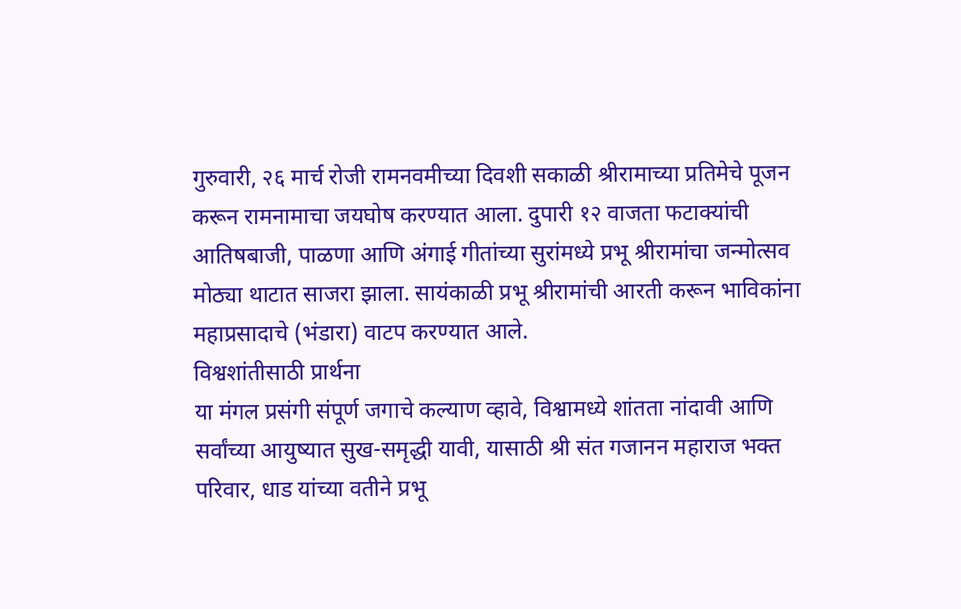गुरुवारी, २६ मार्च रोजी रामनवमीच्या दिवशी सकाळी श्रीरामाच्या प्रतिमेचे पूजन करून रामनामाचा जयघोष करण्यात आला. दुपारी १२ वाजता फटाक्यांची आतिषबाजी, पाळणा आणि अंगाई गीतांच्या सुरांमध्ये प्रभू श्रीरामांचा जन्मोत्सव मोठ्या थाटात साजरा झाला. सायंकाळी प्रभू श्रीरामांची आरती करून भाविकांना महाप्रसादाचे (भंडारा) वाटप करण्यात आले.
विश्वशांतीसाठी प्रार्थना
या मंगल प्रसंगी संपूर्ण जगाचे कल्याण व्हावे, विश्वामध्ये शांतता नांदावी आणि सर्वांच्या आयुष्यात सुख-समृद्धी यावी, यासाठी श्री संत गजानन महाराज भक्त परिवार, धाड यांच्या वतीने प्रभू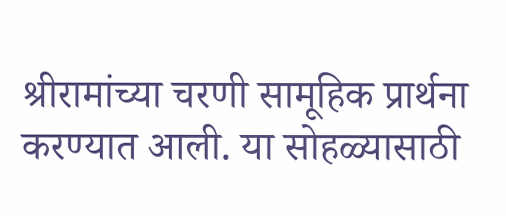श्रीरामांच्या चरणी सामूहिक प्रार्थना करण्यात आली. या सोहळ्यासाठी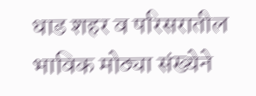धाड शहर व परिसरातील भाविक मोठ्या संख्येने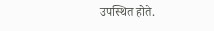उपस्थित होते.